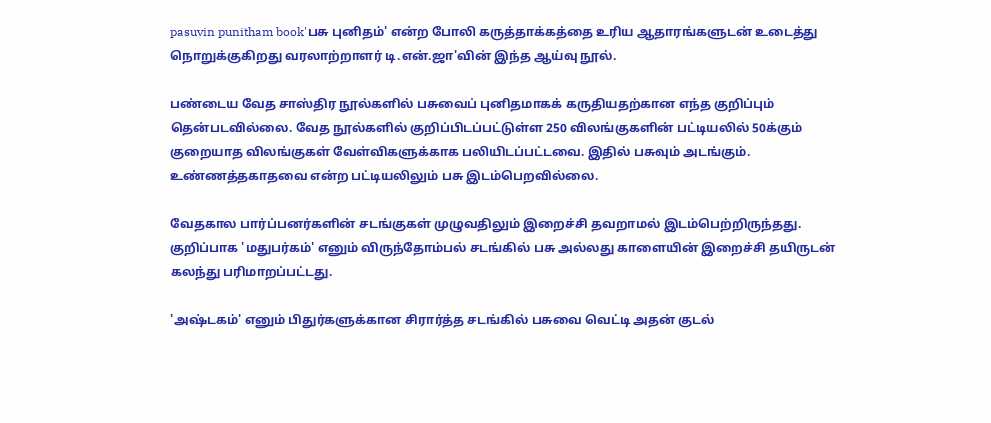pasuvin punitham book'பசு புனிதம்' என்ற போலி கருத்தாக்கத்தை உரிய ஆதாரங்களுடன் உடைத்து நொறுக்குகிறது வரலாற்றாளர் டி.என்.ஜா'வின் இந்த ஆய்வு நூல்.

பண்டைய வேத சாஸ்திர நூல்களில் பசுவைப் புனிதமாகக் கருதியதற்கான எந்த குறிப்பும் தென்படவில்லை. வேத நூல்களில் குறிப்பிடப்பட்டுள்ள 250 விலங்குகளின் பட்டியலில் 50க்கும் குறையாத விலங்குகள் வேள்விகளுக்காக பலியிடப்பட்டவை. இதில் பசுவும் அடங்கும். உண்ணத்தகாதவை என்ற பட்டியலிலும் பசு இடம்பெறவில்லை.

வேதகால பார்ப்பனர்களின் சடங்குகள் முழுவதிலும் இறைச்சி தவறாமல் இடம்பெற்றிருந்தது. குறிப்பாக 'மதுபர்கம்' எனும் விருந்தோம்பல் சடங்கில் பசு அல்லது காளையின் இறைச்சி தயிருடன் கலந்து பரிமாறப்பட்டது.

'அஷ்டகம்' எனும் பிதுர்களுக்கான சிரார்த்த சடங்கில் பசுவை வெட்டி அதன் குடல்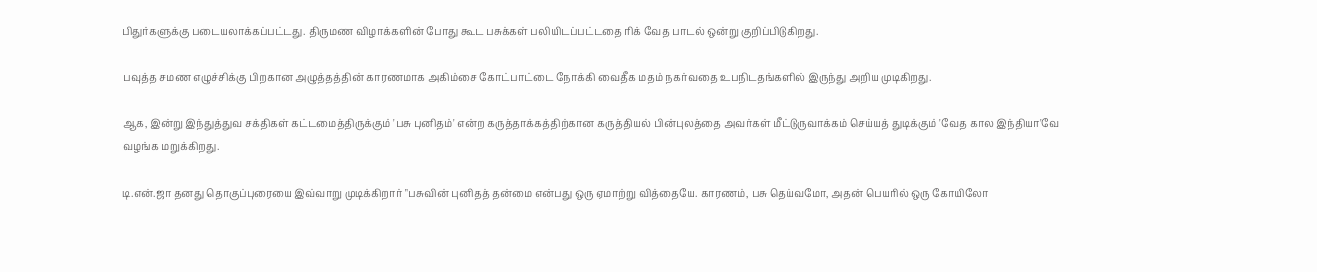பிதுர்களுக்கு படையலாக்கப்பட்டது. திருமண விழாக்களின் போது கூட பசுக்கள் பலியிடப்பட்டதை ரிக் வேத பாடல் ஒன்று குறிப்பிடுகிறது.

பவுத்த சமண எழுச்சிக்கு பிறகான அழுத்தத்தின் காரணமாக அகிம்சை கோட்பாட்டை நோக்கி வைதீக மதம் நகர்வதை உபநிடதங்களில் இருந்து அறிய முடிகிறது.

ஆக, இன்று இந்துத்துவ சக்திகள் கட்டமைத்திருக்கும் 'பசு புனிதம்' என்ற கருத்தாக்கத்திற்கான கருத்தியல் பின்புலத்தை அவர்கள் மீட்டுருவாக்கம் செய்யத் துடிக்கும் 'வேத கால இந்தியா'வே வழங்க மறுக்கிறது.

டி.என்.ஜா தனது தொகுப்புரையை இவ்வாறு முடிக்கிறார் "பசுவின் புனிதத் தன்மை என்பது ஒரு ஏமாற்று வித்தையே. காரணம், பசு தெய்வமோ, அதன் பெயரில் ஒரு கோயிலோ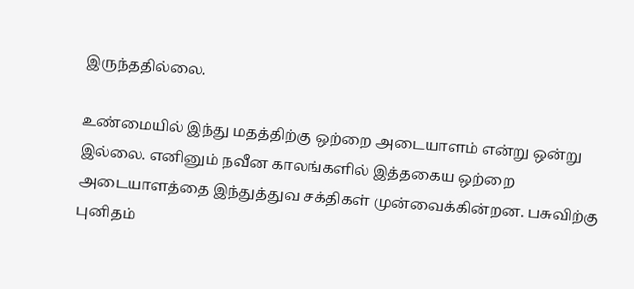இருந்ததில்லை.

உண்மையில் இந்து மதத்திற்கு ஒற்றை அடையாளம் என்று ஒன்று இல்லை. எனினும் நவீன காலங்களில் இத்தகைய ஒற்றை அடையாளத்தை இந்துத்துவ சக்திகள் முன்வைக்கின்றன. பசுவிற்கு புனிதம்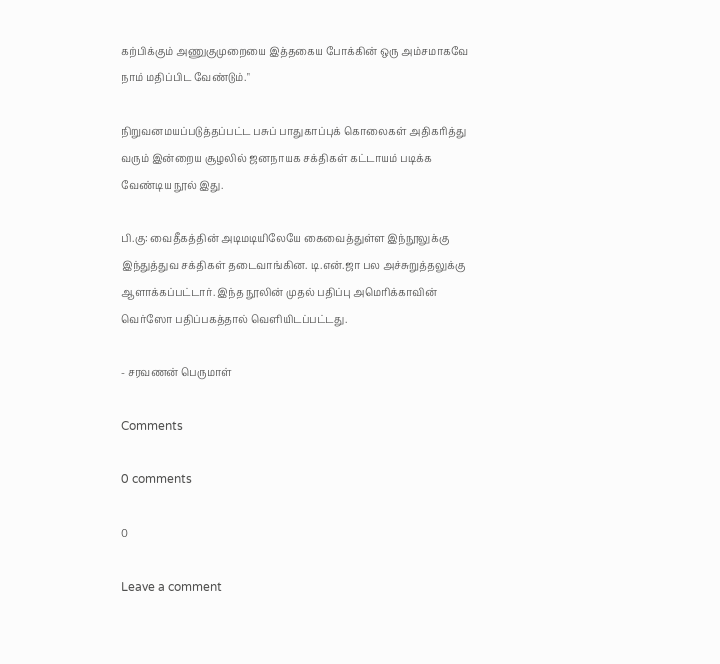கற்பிக்கும் அணுகுமுறையை இத்தகைய போக்கின் ஒரு அம்சமாகவே நாம் மதிப்பிட வேண்டும்."

நிறுவனமயப்படுத்தப்பட்ட பசுப் பாதுகாப்புக் கொலைகள் அதிகரித்து வரும் இன்றைய சூழலில் ஜனநாயக சக்திகள் கட்டாயம் படிக்க வேண்டிய நூல் இது.

பி.கு: வைதீகத்தின் அடிமடியிலேயே கைவைத்துள்ள இந்நூலுக்கு இந்துத்துவ சக்திகள் தடைவாங்கின. டி.என்.ஜா பல அச்சுறுத்தலுக்கு ஆளாக்கப்பட்டார். இந்த நூலின் முதல் பதிப்பு அமெரிக்காவின் வெர்ஸோ பதிப்பகத்தால் வெளியிடப்பட்டது.

- சரவணன் பெருமாள்

Comments

0 comments

0

Leave a comment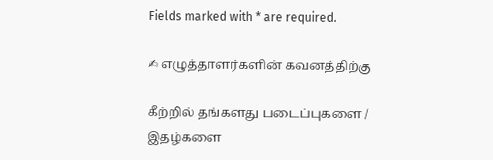Fields marked with * are required.

✍ எழுத்தாளர்களின் கவனத்திற்கு

கீற்றில் தங்களது படைப்புகளை / இதழ்களை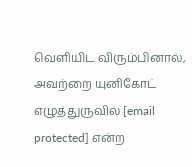வெளியிட விரும்பினால், அவற்றை யுனிகோட் எழுத்துருவில் [email protected] என்ற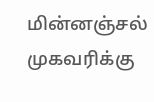மின்னஞ்சல் முகவரிக்கு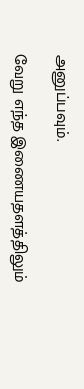அனுப்பவும்.

வேறு எந்த இணையதளத்திலும்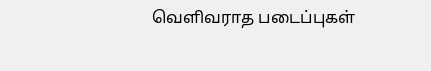வெளிவராத படைப்புகள்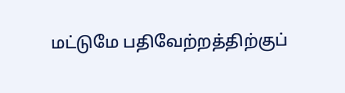மட்டுமே பதிவேற்றத்திற்குப்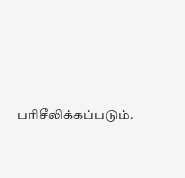பரிசீலிக்கப்படும்.